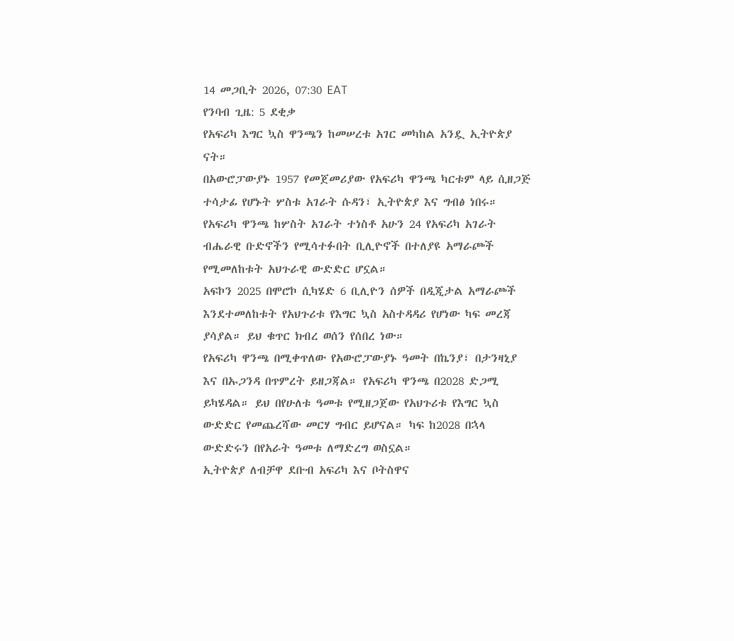14 መጋቢት 2026, 07:30 EAT
የንባብ ጊዜ: 5 ደቂቃ
የአፍሪካ እግር ኳስ ዋንጫን ከመሠረቱ አገር መካከል አንዷ ኢትዮጵያ ናት።
በአውሮፓውያኑ 1957 የመጀመሪያው የአፍሪካ ዋንጫ ካርቱም ላይ ሲዘጋጅ ተሳታፊ የሆኑት ሦስቱ አገራት ሱዳን፣ ኢትዮጵያ እና ግብፅ ነበሩ።
የአፍሪካ ዋንጫ ከሦስት አገራት ተነስቶ አሁን 24 የአፍሪካ አገራት ብሔራዊ ቡድኖችን የሚሳተፉበት ቢሊዮኖች በተለያዩ አማራጮች የሚመለከቱት አህጉራዊ ውድድር ሆኗል።
አፍኮን 2025 በሞሮኮ ሲካሄድ 6 ቢሊዮን ሰዎች በዲጂታል አማራጮች እንደተመለከቱት የአህጉሪቱ የእግር ኳስ አስተዳዳሪ የሆነው ካፍ መረጃ ያሳያል። ይህ ቁጥር ክብረ ወሰን የሰበረ ነው።
የአፍሪካ ዋንጫ በሚቀጥለው የአውሮፓውያኑ ዓመት በኬንያ፣ በታንዛኒያ እና በኡጋንዳ በጥምረት ይዘጋጃል። የአፍሪካ ዋንጫ በ2028 ድጋሚ ይካሄዳል። ይህ በየሁለቱ ዓመቱ የሚዘጋጀው የአህጉሪቱ የእግር ኳስ ውድድር የመጨረሻው መርሃ ግብር ይሆናል። ካፍ ከ2028 በኋላ ውድድሩን በየአራት ዓመቱ ለማድረግ ወስኗል።
ኢትዮጵያ ለብቻዋ ደቡብ አፍሪካ እና ቦትስዋና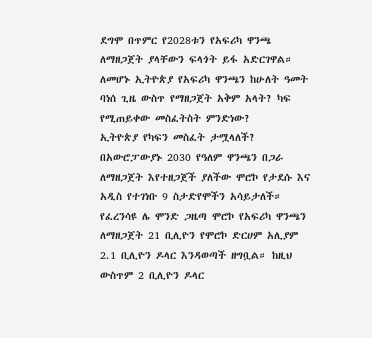ደግሞ በጥምር የ2028ቱን የአፍሪካ ዋንጫ ለማዘጋጀት ያላቸውን ፍላጎት ይፋ አድርገዋል።
ለመሆኑ ኢትዮጵያ የአፍሪካ ዋንጫን ከሁለት ዓመት ባነሰ ጊዜ ውስጥ የማዘጋጀት አቅም አላት? ካፍ የሚጠይቀው መስፈትስት ምንድነው?
ኢትዮጵያ የካፍን መስፈት ታሟላለች?
በአውሮፓውያኑ 2030 የዓለም ዋንጫን በጋራ ለማዘጋጀት እየተዘጋጀች ያለችው ሞሮኮ የታደሱ እና አዲስ የተገነቡ 9 ስታድየሞችን አሳይታለች።
የፈረንሳዩ ሌ ሞንድ ጋዜጣ ሞሮኮ የአፍሪካ ዋንጫን ለማዘጋጀት 21 ቢሊዮን የሞሮኮ ድርሀም አሊያም 2.1 ቢሊዮን ዶላር እንዳወጣች ዘግቧል። ከዚህ ውስጥም 2 ቢሊዮን ዶላር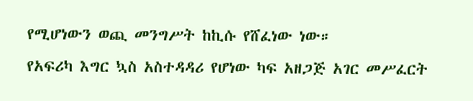የሚሆነውን ወጪ መንግሥት ከኪሱ የሸፈነው ነው።
የአፍሪካ እግር ኳስ አስተዳዳሪ የሆነው ካፍ አዘጋጅ አገር መሥፈርት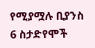የሚያሟሉ ቢያንስ 6 ስታድየሞች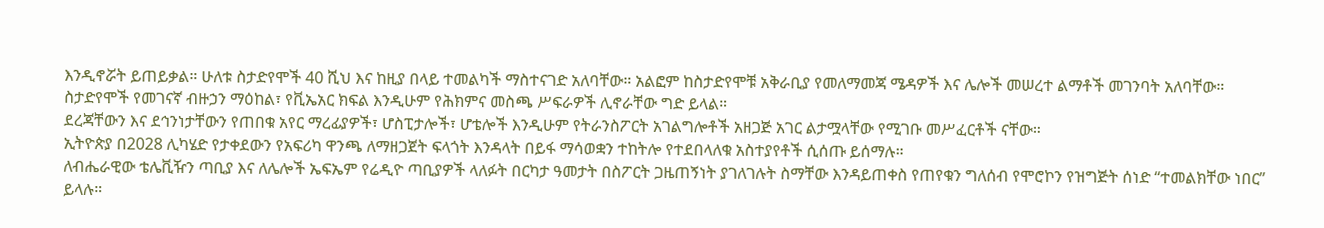እንዲኖሯት ይጠይቃል። ሁለቱ ስታድየሞች 40 ሺህ እና ከዚያ በላይ ተመልካች ማስተናገድ አለባቸው። አልፎም ከስታድየሞቹ አቅራቢያ የመለማመጃ ሜዳዎች እና ሌሎች መሠረተ ልማቶች መገንባት አለባቸው።
ስታድየሞች የመገናኛ ብዙኃን ማዕከል፣ የቪኤአር ክፍል እንዲሁም የሕክምና መስጫ ሥፍራዎች ሊኖራቸው ግድ ይላል።
ደረጃቸውን እና ደኅንነታቸውን የጠበቁ አየር ማረፊያዎች፣ ሆስፒታሎች፣ ሆቴሎች እንዲሁም የትራንስፖርት አገልግሎቶች አዘጋጅ አገር ልታሟላቸው የሚገቡ መሥፈርቶች ናቸው።
ኢትዮጵያ በ2028 ሊካሄድ የታቀደውን የአፍሪካ ዋንጫ ለማዘጋጀት ፍላጎት እንዳላት በይፋ ማሳወቋን ተከትሎ የተደበላለቁ አስተያየቶች ሲሰጡ ይሰማሉ።
ለብሔራዊው ቴሌቪዥን ጣቢያ እና ለሌሎች ኤፍኤም የሬዲዮ ጣቢያዎች ላለፉት በርካታ ዓመታት በስፖርት ጋዜጠኝነት ያገለገሉት ስማቸው እንዳይጠቀስ የጠየቁን ግለሰብ የሞሮኮን የዝግጅት ሰነድ “ተመልክቸው ነበር” ይላሉ።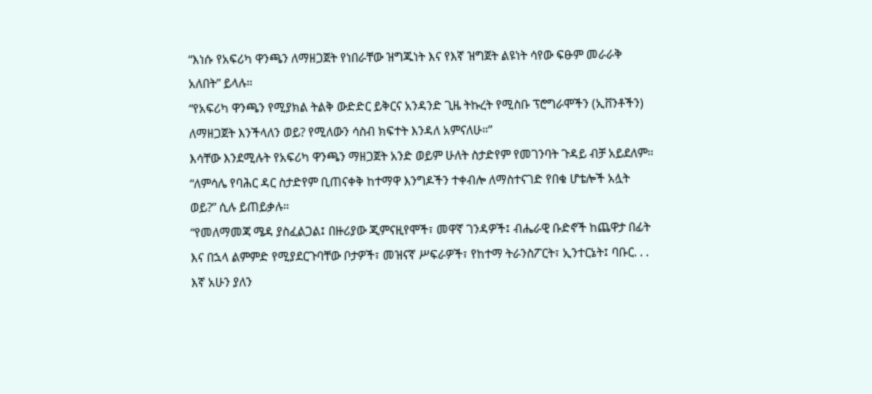“እነሱ የአፍሪካ ዋንጫን ለማዘጋጀት የነበራቸው ዝግጁነት እና የእኛ ዝግጀት ልዩነት ሳየው ፍፁም መራራቅ አለበት” ይላሉ።
“የአፍሪካ ዋንጫን የሚያክል ትልቅ ውድድር ይቅርና አንዳንድ ጊዜ ትኩረት የሚስቡ ፕሮግራሞችን (ኢቨንቶችን) ለማዘጋጀት እንችላለን ወይ? የሚለውን ሳስብ ክፍተት እንዳለ አምናለሁ።”
እሳቸው እንደሚሉት የአፍሪካ ዋንጫን ማዘጋጀት አንድ ወይም ሁለት ስታድየም የመገንባት ጉዳይ ብቻ አይደለም።
“ለምሳሌ የባሕር ዳር ስታድየም ቢጠናቀቅ ከተማዋ እንግዶችን ተቀብሎ ለማስተናገድ የበቁ ሆቴሎች አሏት ወይ?” ሲሉ ይጠይቃሉ።
“የመለማመጃ ሜዳ ያስፈልጋል፤ በዙሪያው ጂምናዚየሞች፣ መዋኛ ገንዳዎች፤ ብሔራዊ ቡድኖች ከጨዋታ በፊት እና በኋላ ልምምድ የሚያደርጉባቸው ቦታዎች፣ መዝናኛ ሥፍራዎች፣ የከተማ ትራንስፖርት፣ ኢንተርኔት፤ ባቡር. . . እኛ አሁን ያለን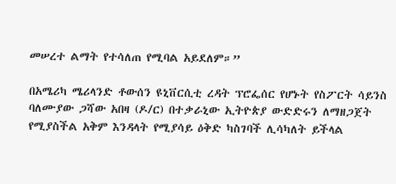መሠረተ ልማት የተሳለጠ የሚባል አይደለም።”

በአሜሪካ ሜሪላንድ ቶውሰን ዩኒቨርሲቲ ረዳት ፕሮፌሰር የሆኑት የስፖርት ሳይንስ ባለሙያው ጋሻው አበዛ (ዶ/ር) በተቃራኒው ኢትዮጵያ ውድድሩን ለማዘጋጀት የሚያስችል አቅም እንዳላት የሚያሳይ ዕቅድ ካስገባች ሊሳካለት ይችላል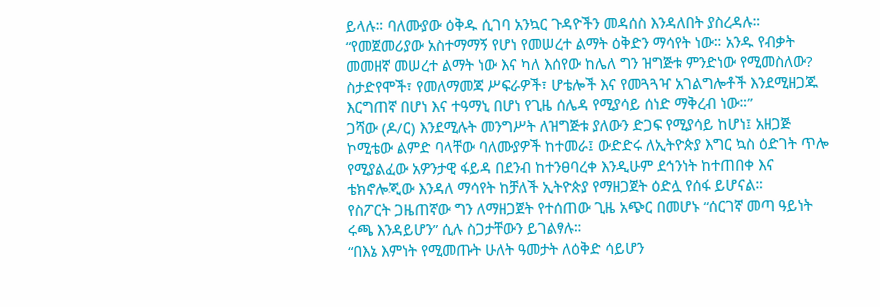ይላሉ። ባለሙያው ዕቅዱ ሲገባ አንኳር ጉዳዮችን መዳሰስ እንዳለበት ያስረዳሉ።
“የመጀመሪያው አስተማማኝ የሆነ የመሠረተ ልማት ዕቅድን ማሳየት ነው። አንዱ የብቃት መመዘኛ መሠረተ ልማት ነው እና ካለ እሰየው ከሌለ ግን ዝግጅቱ ምንድነው የሚመስለው? ስታድየሞች፣ የመለማመጃ ሥፍራዎች፣ ሆቴሎች እና የመጓጓዣ አገልግሎቶች እንደሚዘጋጁ እርግጠኛ በሆነ እና ተዓማኒ በሆነ የጊዜ ሰሌዳ የሚያሳይ ሰነድ ማቅረብ ነው።”
ጋሻው (ዶ/ር) እንደሚሉት መንግሥት ለዝግጅቱ ያለውን ድጋፍ የሚያሳይ ከሆነ፤ አዘጋጅ ኮሚቴው ልምድ ባላቸው ባለሙያዎች ከተመራ፤ ውድድሩ ለኢትዮጵያ እግር ኳስ ዕድገት ጥሎ የሚያልፈው አዎንታዊ ፋይዳ በደንብ ከተንፀባረቀ እንዲሁም ደኅንነት ከተጠበቀ እና ቴክኖሎጂው እንዳለ ማሳየት ከቻለች ኢትዮጵያ የማዘጋጀት ዕድሏ የሰፋ ይሆናል።
የስፖርት ጋዜጠኛው ግን ለማዘጋጀት የተሰጠው ጊዜ አጭር በመሆኑ “ሰርገኛ መጣ ዓይነት ሩጫ እንዳይሆን” ሲሉ ስጋታቸውን ይገልፃሉ።
“በእኔ እምነት የሚመጡት ሁለት ዓመታት ለዕቅድ ሳይሆን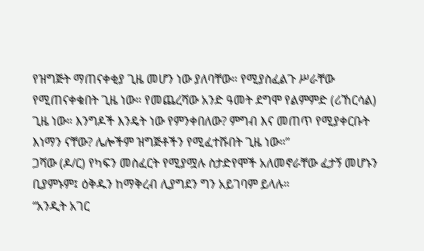የዝግጅት ማጠናቀቂያ ጊዜ መሆን ነው ያለባቸው። የሚያስፈልጉ ሥራቸው የሚጠናቀቁበት ጊዜ ነው። የመጨረሻው አንድ ዓመት ደግሞ የልምምድ (ሪኸርሳል) ጊዜ ነው። እንግዶች እንዴት ነው የምንቀበለው? ምግብ እና መጠጥ የሚያቀርቡት እነማን ናቸው? ሌሎችም ዝግጅቶችን የሚፈተሹበት ጊዜ ነው።”
ጋሻው (ዶ/ር) የካፍን መስፈርት የሚያሟሉ ስታድየሞች አለመኖራቸው ፈታኝ መሆኑን ቢያምኑም፤ ዕቅዱን ከማቅረብ ሊያግደን ግን አይገባም ይላሉ።
“አንዲት አገር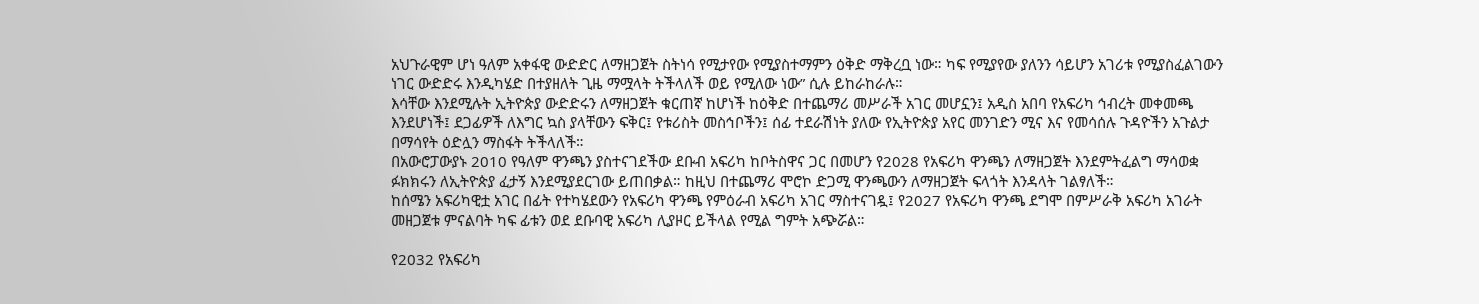አህጉራዊም ሆነ ዓለም አቀፋዊ ውድድር ለማዘጋጀት ስትነሳ የሚታየው የሚያስተማምን ዕቅድ ማቅረቧ ነው። ካፍ የሚያየው ያለንን ሳይሆን አገሪቱ የሚያስፈልገውን ነገር ውድድሩ እንዲካሄድ በተያዘለት ጊዜ ማሟላት ትችላለች ወይ የሚለው ነው” ሲሉ ይከራከራሉ።
እሳቸው እንደሚሉት ኢትዮጵያ ውድድሩን ለማዘጋጀት ቁርጠኛ ከሆነች ከዕቅድ በተጨማሪ መሥራች አገር መሆኗን፤ አዲስ አበባ የአፍሪካ ኅብረት መቀመጫ እንደሆነች፤ ደጋፊዎች ለእግር ኳስ ያላቸውን ፍቅር፤ የቱሪስት መስኅቦችን፤ ሰፊ ተደራሽነት ያለው የኢትዮጵያ አየር መንገድን ሚና እና የመሳሰሉ ጉዳዮችን አጉልታ በማሳየት ዕድሏን ማስፋት ትችላለች።
በአውሮፓውያኑ 2010 የዓለም ዋንጫን ያስተናገደችው ደቡብ አፍሪካ ከቦትስዋና ጋር በመሆን የ2028 የአፍሪካ ዋንጫን ለማዘጋጀት እንደምትፈልግ ማሳወቋ ፉክክሩን ለኢትዮጵያ ፈታኝ እንደሚያደርገው ይጠበቃል። ከዚህ በተጨማሪ ሞሮኮ ድጋሚ ዋንጫውን ለማዘጋጀት ፍላጎት እንዳላት ገልፃለች።
ከሰሜን አፍሪካዊቷ አገር በፊት የተካሄደውን የአፍሪካ ዋንጫ የምዕራብ አፍሪካ አገር ማስተናገዷ፤ የ2027 የአፍሪካ ዋንጫ ደግሞ በምሥራቅ አፍሪካ አገራት መዘጋጀቱ ምናልባት ካፍ ፊቱን ወደ ደቡባዊ አፍሪካ ሊያዞር ይችላል የሚል ግምት አጭሯል።

የ2032 የአፍሪካ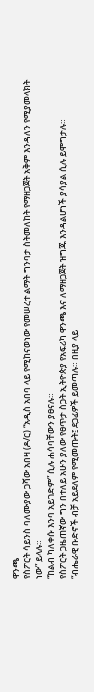ዋንጫ
የስፖርት ሳይንስ ባለሙያው ጋሻው አበዛ (ዶ/ር) “አዲስ አበባ ላይ የሚከናወነው የመሠረተ ልማት ግንባታ ስትመለከት የማዘጋጀት አቅም እንዳለን የሚያመላክት ነው” ይላሉ።
“ከልብ ካለቀሱ እንባ አይገድም” ሲሉ ሐሳባቸውን ያፀናሉ።
የስፖርት ጋዜጠኛው ግን በተለይ አሁን ያለው የፀጥታ ስጋት ኢትዮጵያ የአፍሪካ ዋንጫ እና ለማዘጋጀት ዝግጁ እንዳልሆነች ያሳያል ሲሉ ይሞግታሉ።
“ብሔራዊ ቡድኖች ብቻ አይደለም የሚመጡት፤ ደጋፊዎች ይመጣሉ። በዚያ ላይ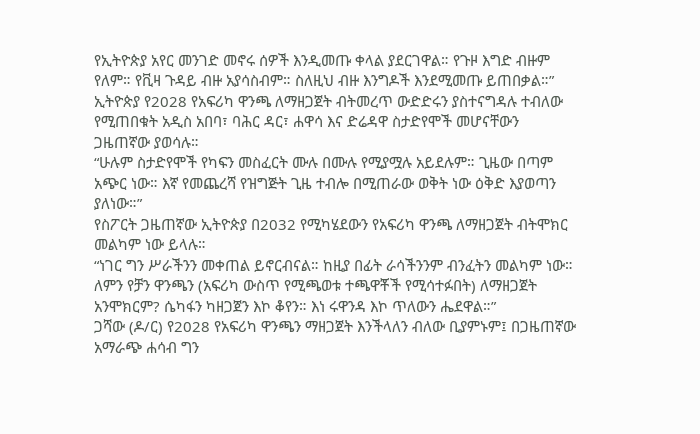የኢትዮጵያ አየር መንገድ መኖሩ ሰዎች እንዲመጡ ቀላል ያደርገዋል። የጉዞ እግድ ብዙም የለም። የቪዛ ጉዳይ ብዙ አያሳስብም። ስለዚህ ብዙ እንግዶች እንደሚመጡ ይጠበቃል።”
ኢትዮጵያ የ2028 የአፍሪካ ዋንጫ ለማዘጋጀት ብትመረጥ ውድድሩን ያስተናግዳሉ ተብለው የሚጠበቁት አዲስ አበባ፣ ባሕር ዳር፣ ሐዋሳ እና ድሬዳዋ ስታድየሞች መሆናቸውን ጋዜጠኛው ያወሳሉ።
“ሁሉም ስታድየሞች የካፍን መስፈርት ሙሉ በሙሉ የሚያሟሉ አይደሉም። ጊዜው በጣም አጭር ነው። እኛ የመጨረሻ የዝግጅት ጊዜ ተብሎ በሚጠራው ወቅት ነው ዕቅድ እያወጣን ያለነው።”
የስፖርት ጋዜጠኛው ኢትዮጵያ በ2032 የሚካሄደውን የአፍሪካ ዋንጫ ለማዘጋጀት ብትሞክር መልካም ነው ይላሉ።
“ነገር ግን ሥራችንን መቀጠል ይኖርብናል። ከዚያ በፊት ራሳችንንም ብንፈትን መልካም ነው። ለምን የቻን ዋንጫን (አፍሪካ ውስጥ የሚጫወቱ ተጫዋቾች የሚሳተፉበት) ለማዘጋጀት አንሞክርም? ሴካፋን ካዘጋጀን እኮ ቆየን። እነ ሩዋንዳ እኮ ጥለውን ሔደዋል።”
ጋሻው (ዶ/ር) የ2028 የአፍሪካ ዋንጫን ማዘጋጀት እንችላለን ብለው ቢያምኑም፤ በጋዜጠኛው አማራጭ ሐሳብ ግን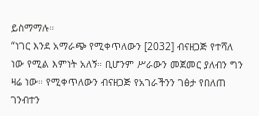ይስማማሉ።
“ነገር እንደ አማራጭ የሚቀጥለውን [2032] ብናዘጋጅ የተሻለ ነው የሚል እምነት አለኝ። ቢሆንም ሥራውን መጀመር ያለብን ግን ዛሬ ነው። የሚቀጥለውን ብናዘጋጅ የአገራችንን ገፅታ የበለጠ ገንብተን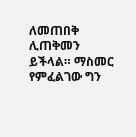ለመጠበቅ ሊጠቅመን ይችላል። ማስመር የምፈልገው ግን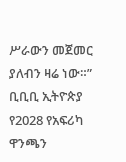ሥራውን መጀመር ያለብን ዛሬ ነው።”
ቢቢቢ ኢትዮጵያ የ2028 የአፍሪካ ዋንጫን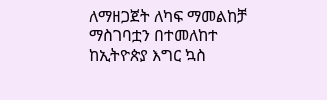ለማዘጋጀት ለካፍ ማመልከቻ ማስገባቷን በተመለከተ ከኢትዮጵያ እግር ኳስ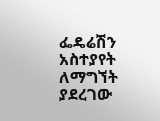ፌዴሬሽን አስተያየት ለማግኘት ያደረገው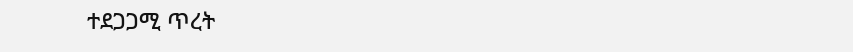ተደጋጋሚ ጥረት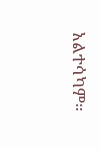አልተሳካም።